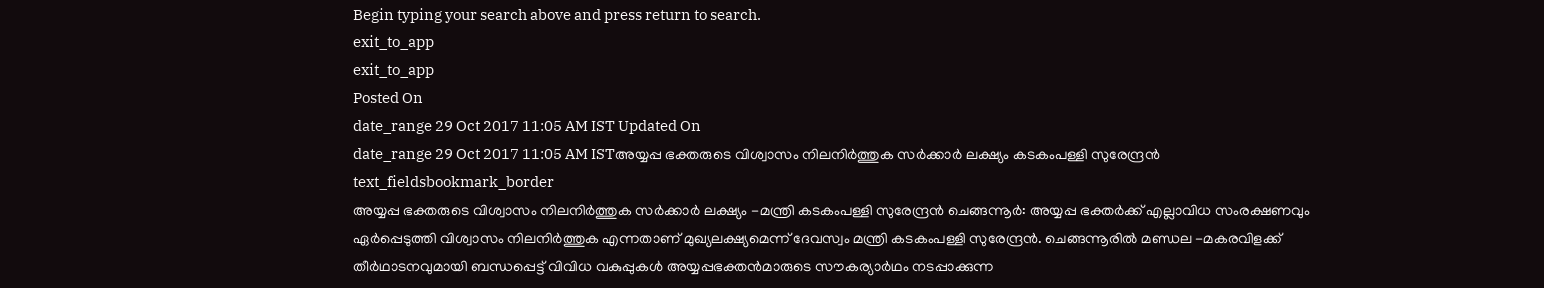Begin typing your search above and press return to search.
exit_to_app
exit_to_app
Posted On
date_range 29 Oct 2017 11:05 AM IST Updated On
date_range 29 Oct 2017 11:05 AM ISTഅയ്യപ്പ ഭക്തരുടെ വിശ്വാസം നിലനിർത്തുക സർക്കാർ ലക്ഷ്യം കടകംപള്ളി സുരേന്ദ്രൻ
text_fieldsbookmark_border
അയ്യപ്പ ഭക്തരുടെ വിശ്വാസം നിലനിർത്തുക സർക്കാർ ലക്ഷ്യം -മന്ത്രി കടകംപള്ളി സുരേന്ദ്രൻ ചെങ്ങന്നൂർ: അയ്യപ്പ ഭക്തർക്ക് എല്ലാവിധ സംരക്ഷണവും ഏർപ്പെടുത്തി വിശ്വാസം നിലനിർത്തുക എന്നതാണ് മുഖ്യലക്ഷ്യമെന്ന് ദേവസ്വം മന്ത്രി കടകംപള്ളി സുരേന്ദ്രൻ. ചെങ്ങന്നൂരിൽ മണ്ഡല -മകരവിളക്ക് തീർഥാടനവുമായി ബന്ധപ്പെട്ട് വിവിധ വകുപ്പുകൾ അയ്യപ്പഭക്തൻമാരുടെ സൗകര്യാർഥം നടപ്പാക്കുന്ന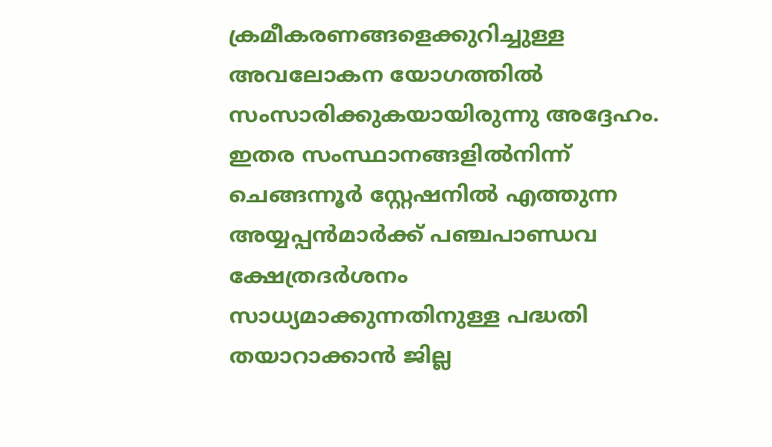ക്രമീകരണങ്ങളെക്കുറിച്ചുള്ള അവലോകന യോഗത്തിൽ സംസാരിക്കുകയായിരുന്നു അദ്ദേഹം. ഇതര സംസ്ഥാനങ്ങളിൽനിന്ന് ചെങ്ങന്നൂർ സ്റ്റേഷനിൽ എത്തുന്ന അയ്യപ്പൻമാർക്ക് പഞ്ചപാണ്ഡവ ക്ഷേത്രദർശനം സാധ്യമാക്കുന്നതിനുള്ള പദ്ധതി തയാറാക്കാൻ ജില്ല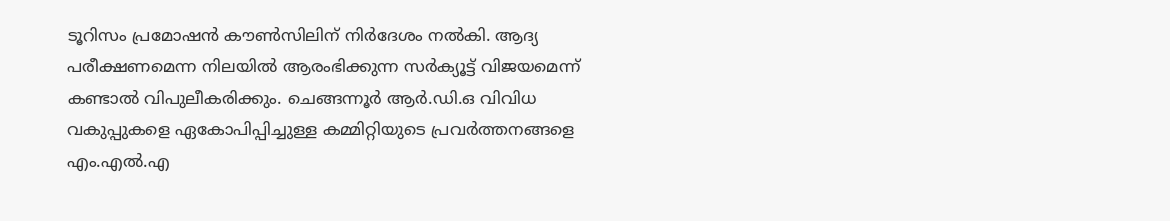ടൂറിസം പ്രമോഷൻ കൗൺസിലിന് നിർദേശം നൽകി. ആദ്യ പരീക്ഷണമെന്ന നിലയിൽ ആരംഭിക്കുന്ന സർക്യൂട്ട് വിജയമെന്ന് കണ്ടാൽ വിപുലീകരിക്കും. ചെങ്ങന്നൂർ ആർ.ഡി.ഒ വിവിധ വകുപ്പുകളെ ഏകോപിപ്പിച്ചുള്ള കമ്മിറ്റിയുടെ പ്രവർത്തനങ്ങളെ എം.എൽ.എ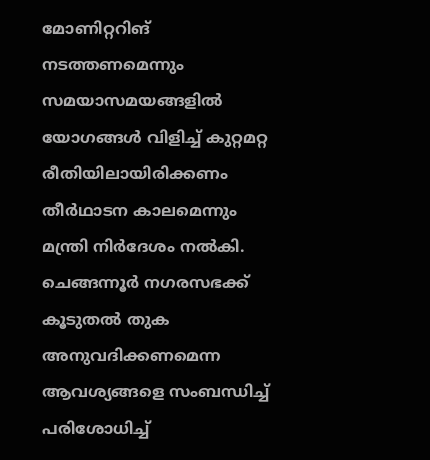മോണിറ്ററിങ് നടത്തണമെന്നും സമയാസമയങ്ങളിൽ യോഗങ്ങൾ വിളിച്ച് കുറ്റമറ്റ രീതിയിലായിരിക്കണം തീർഥാടന കാലമെന്നും മന്ത്രി നിർദേശം നൽകി. ചെങ്ങന്നൂർ നഗരസഭക്ക് കൂടുതൽ തുക അനുവദിക്കണമെന്ന ആവശ്യങ്ങളെ സംബന്ധിച്ച് പരിശോധിച്ച്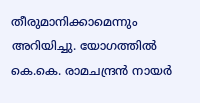തീരുമാനിക്കാമെന്നും അറിയിച്ചു. യോഗത്തിൽ കെ.കെ. രാമചന്ദ്രൻ നായർ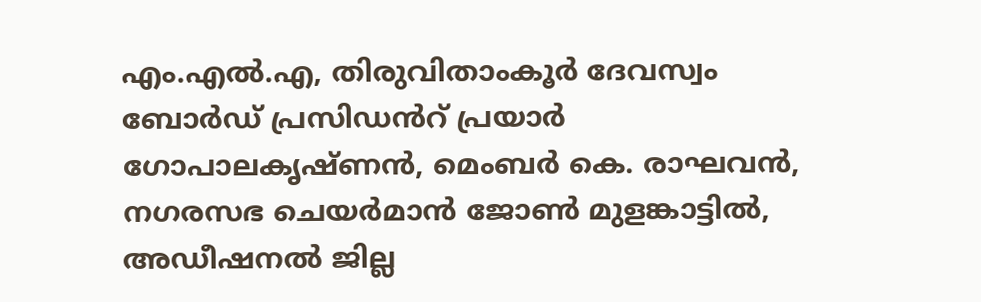എം.എൽ.എ, തിരുവിതാംകൂർ ദേവസ്വം ബോർഡ് പ്രസിഡൻറ് പ്രയാർ ഗോപാലകൃഷ്ണൻ, മെംബർ കെ. രാഘവൻ, നഗരസഭ ചെയർമാൻ ജോൺ മുളങ്കാട്ടിൽ, അഡീഷനൽ ജില്ല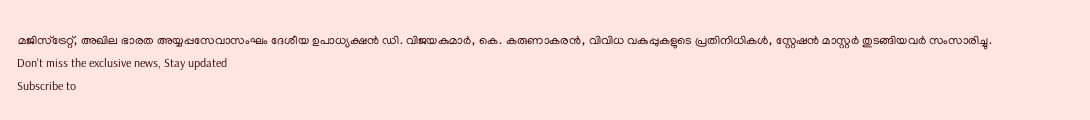മജിസ്ട്രേറ്റ്, അഖില ഭാരത അയ്യപ്പസേവാസംഘം ദേശീയ ഉപാധ്യക്ഷൻ ഡി. വിജയകുമാർ, കെ. കരുണാകരൻ, വിവിധ വകുപ്പുകളുടെ പ്രതിനിധികൾ, സ്റ്റേഷൻ മാസ്റ്റർ തുടങ്ങിയവർ സംസാരിച്ചു.
Don't miss the exclusive news, Stay updated
Subscribe to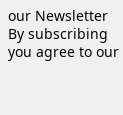our Newsletter
By subscribing you agree to our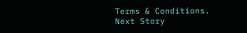Terms & Conditions.
Next Story